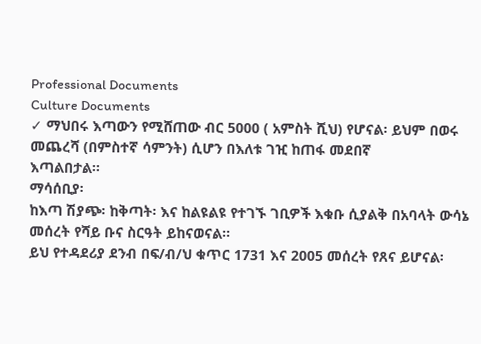Professional Documents
Culture Documents
✓ ማህበሩ እጣውን የሚሸጠው ብር 5000 ( አምስት ሺህ) የሆናል፡ ይህም በወሩ መጨረሻ (በምስተኛ ሳምንት) ሲሆን በእለቱ ገዢ ከጠፋ መደበኛ
እጣልበታል፡፡
ማሳሰቢያ፡
ከእጣ ሽያጭ፡ ከቅጣት፡ እና ከልዩልዩ የተገኙ ገቢዎች እቁቡ ሲያልቅ በአባላት ውሳኔ መሰረት የሻይ ቡና ስርዓት ይከናወናል፡፡
ይህ የተዳደሪያ ደንብ በፍ/ብ/ህ ቁጥር 1731 እና 2005 መሰረት የጸና ይሆናል፡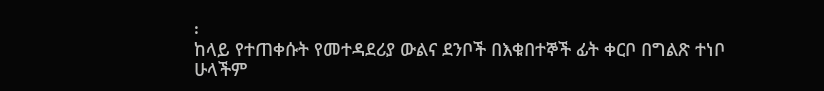፡
ከላይ የተጠቀሱት የመተዳደሪያ ውልና ደንቦች በእቁበተኞች ፊት ቀርቦ በግልጽ ተነቦ ሁላችም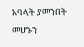አባላት ያመንበት መሆኑን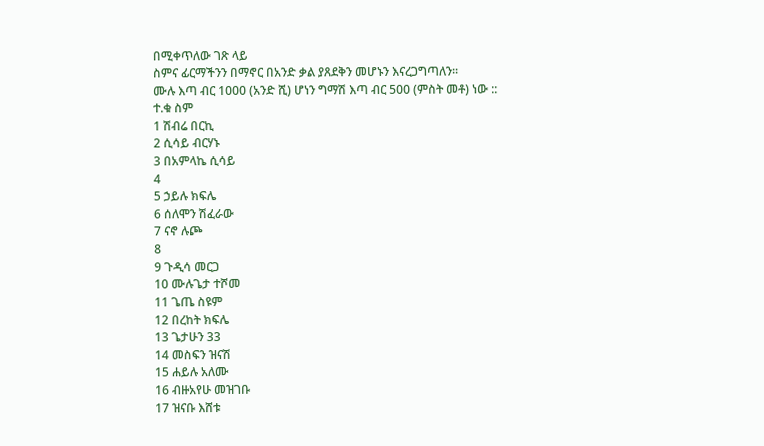በሚቀጥለው ገጽ ላይ
ስምና ፊርማችንን በማኖር በአንድ ቃል ያጸደቅን መሆኑን እናረጋግጣለን፡፡
ሙሉ እጣ ብር 1000 (አንድ ሺ) ሆነን ግማሽ እጣ ብር 500 (ምስት መቶ) ነው ::
ተ.ቁ ስም
1 ሽብሬ በርኪ
2 ሲሳይ ብርሃኑ
3 በአምላኬ ሲሳይ
4
5 ኃይሉ ክፍሌ
6 ሰለሞን ሽፈራው
7 ናኖ ሉጮ
8
9 ጉዲሳ መርጋ
10 ሙሉጌታ ተሾመ
11 ጌጤ ስዩም
12 በረከት ክፍሌ
13 ጌታሁን 33
14 መስፍን ዝናሽ
15 ሐይሉ አለሙ
16 ብዙአየሁ መዝገቡ
17 ዝናቡ እሸቱ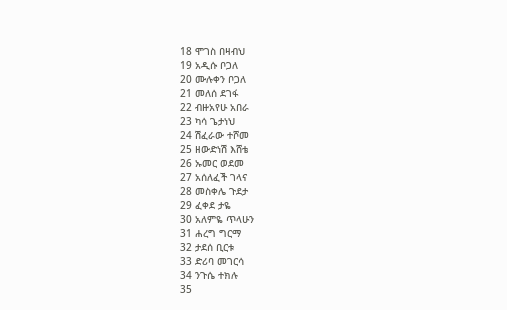18 ሞገስ በዛብህ
19 አዲሱ ቦጋለ
20 ሙሉቀን ቦጋለ
21 መለሰ ደገፋ
22 ብዙአየሁ አበራ
23 ካሳ ጌታነህ
24 ሽፈራው ተሾመ
25 ዘውድነሽ እሸቴ
26 ኡመር ወደመ
27 አሰለፈች ገላና
28 መስቀሌ ጉደታ
29 ፈቀደ ታዬ
30 አለምዬ ጥላሁን
31 ሐረግ ግርማ
32 ታደሰ ቢርቱ
33 ድሪባ መገርሳ
34 ንጉሴ ተክሉ
35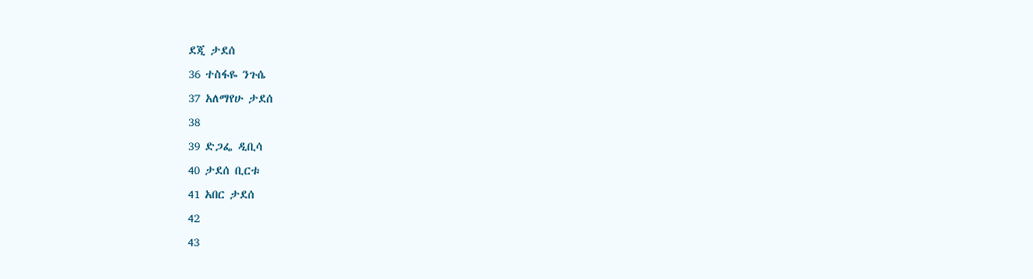ደጂ ታደሰ
36 ተስፋዬ ንጉሴ
37 አለማየሁ ታደሰ
38
39 ድጋፌ ዲቢሳ
40 ታደሰ ቢርቱ
41 አበር ታደሰ
42
43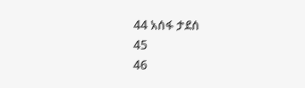44 አሰፋ ታደሰ
45
46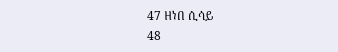47 ዘነበ ሲሳይ
48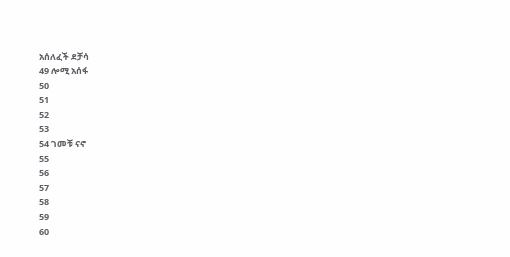አሰለፈች ደቻሳ
49 ሎሚ አሰፋ
50
51
52
53
54 ገመቹ ናኖ
55
56
57
58
59
60